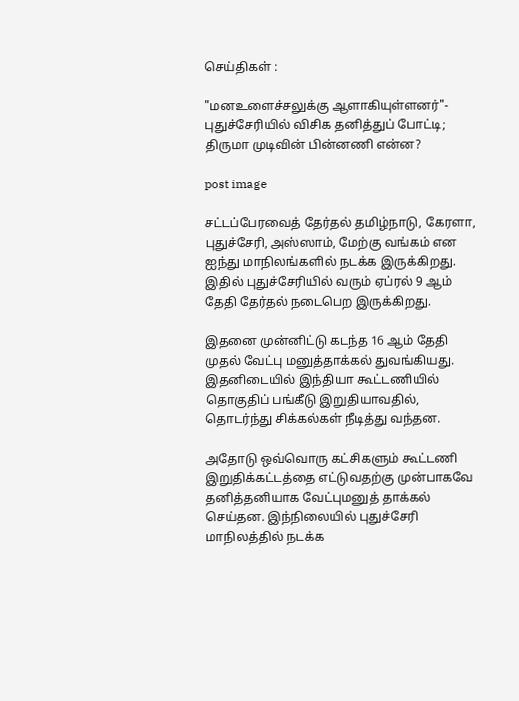செய்திகள் :

"மனஉளைச்சலுக்கு ஆளாகியுள்ளனர்"- புதுச்சேரியில் விசிக தனித்துப் போட்டி; திருமா முடிவின் பின்னணி என்ன?

post image

சட்டப்பேரவைத் தேர்தல் தமிழ்நாடு, கேரளா, புதுச்சேரி, அஸ்ஸாம், மேற்கு வங்கம் என ஐந்து மாநிலங்களில் நடக்க இருக்கிறது. இதில் புதுச்சேரியில் வரும் ஏப்ரல் 9 ஆம் தேதி தேர்தல் நடைபெற இருக்கிறது.

இதனை முன்னிட்டு கடந்த 16 ஆம் தேதி முதல் வேட்பு மனுத்தாக்கல் துவங்கியது. இதனிடையில் இந்தியா கூட்டணியில் தொகுதிப் பங்கீடு இறுதியாவதில், தொடர்ந்து சிக்கல்கள் நீடித்து வந்தன.

அதோடு ஒவ்வொரு கட்சிகளும் கூட்டணி இறுதிக்கட்டத்தை எட்டுவதற்கு முன்பாகவே தனித்தனியாக வேட்புமனுத் தாக்கல் செய்தன. இந்நிலையில் புதுச்சேரி மாநிலத்தில் நடக்க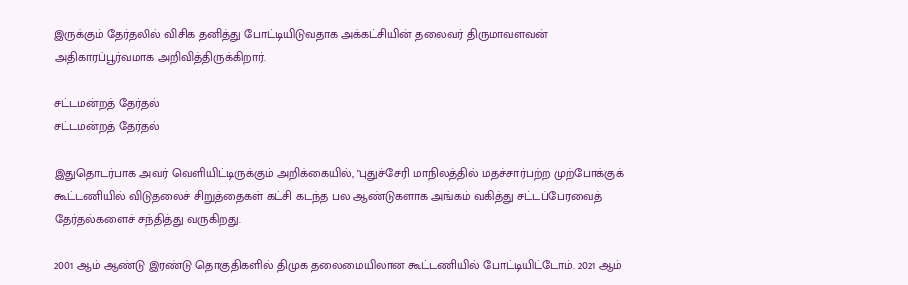இருக்கும் தேர்தலில் விசிக தனித்து போட்டியிடுவதாக அக்கட்சியின் தலைவர் திருமாவளவன் அதிகாரப்பூர்வமாக அறிவித்திருக்கிறார்.

சட்டமன்றத் தேர்தல்
சட்டமன்றத் தேர்தல்

இதுதொடர்பாக அவர் வெளியிட்டிருக்கும் அறிக்கையில், "புதுச்சேரி மாநிலத்தில் மதச்சார்பற்ற முற்போக்குக் கூட்டணியில் விடுதலைச் சிறுத்தைகள் கட்சி கடந்த பல ஆண்டுகளாக அங்கம் வகித்து சட்டப்பேரவைத் தேர்தல்களைச் சந்தித்து வருகிறது.

2001 ஆம் ஆண்டு இரண்டு தொகுதிகளில் திமுக தலைமையிலான கூட்டணியில் போட்டியிட்டோம். 2021 ஆம்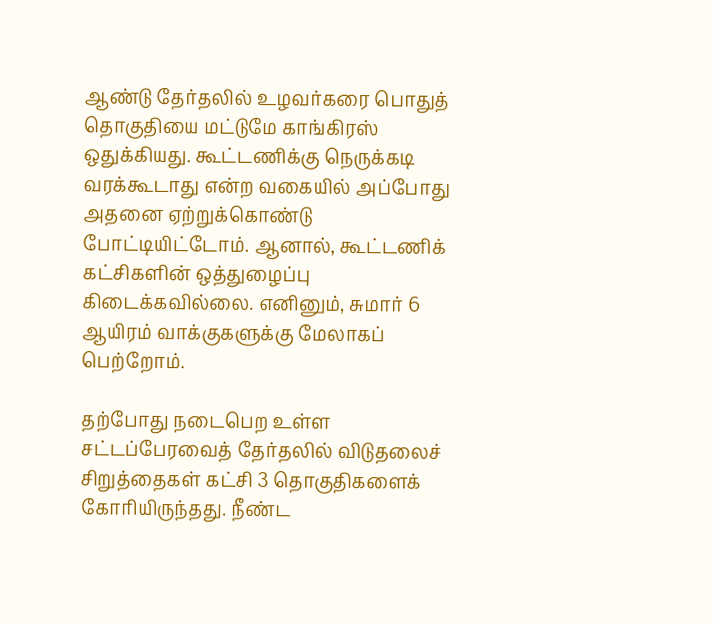ஆண்டு தேர்தலில் உழவர்கரை பொதுத் தொகுதியை மட்டுமே காங்கிரஸ் ஒதுக்கியது. கூட்டணிக்கு நெருக்கடி வரக்கூடாது என்ற வகையில் அப்போது அதனை ஏற்றுக்கொண்டு போட்டியிட்டோம். ஆனால், கூட்டணிக் கட்சிகளின் ஒத்துழைப்பு கிடைக்கவில்லை. எனினும், சுமார் 6 ஆயிரம் வாக்குகளுக்கு மேலாகப் பெற்றோம்.

தற்போது நடைபெற உள்ள சட்டப்பேரவைத் தேர்தலில் விடுதலைச் சிறுத்தைகள் கட்சி 3 தொகுதிகளைக் கோரியிருந்தது. நீண்ட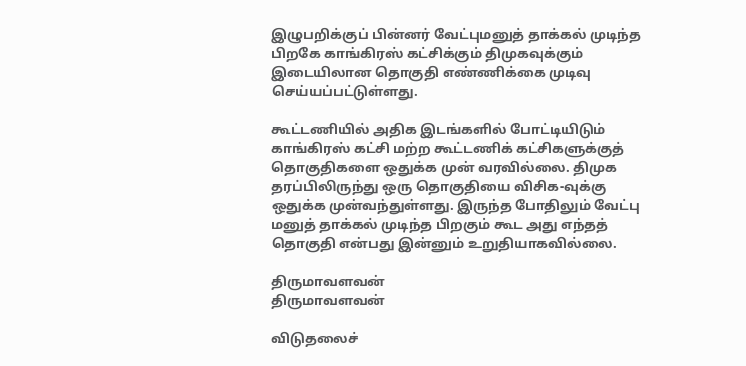இழுபறிக்குப் பின்னர் வேட்புமனுத் தாக்கல் முடிந்த பிறகே காங்கிரஸ் கட்சிக்கும் திமுகவுக்கும் இடையிலான தொகுதி எண்ணிக்கை முடிவு செய்யப்பட்டுள்ளது.

கூட்டணியில் அதிக இடங்களில் போட்டியிடும் காங்கிரஸ் கட்சி மற்ற கூட்டணிக் கட்சிகளுக்குத் தொகுதிகளை ஒதுக்க முன் வரவில்லை. திமுக தரப்பிலிருந்து ஒரு தொகுதியை விசிக-வுக்கு ஒதுக்க முன்வந்துள்ளது. இருந்த போதிலும் வேட்பு மனுத் தாக்கல் முடிந்த பிறகும் கூட அது எந்தத் தொகுதி என்பது இன்னும் உறுதியாகவில்லை.

திருமாவளவன்
திருமாவளவன்

விடுதலைச்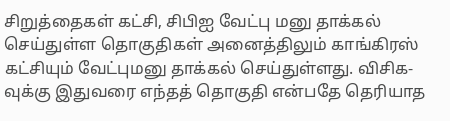சிறுத்தைகள் கட்சி, சிபிஐ வேட்பு மனு தாக்கல் செய்துள்ள தொகுதிகள் அனைத்திலும் காங்கிரஸ் கட்சியும் வேட்புமனு தாக்கல் செய்துள்ளது. விசிக-வுக்கு இதுவரை எந்தத் தொகுதி என்பதே தெரியாத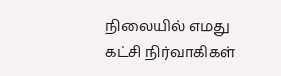நிலையில் எமது கட்சி நிர்வாகிகள்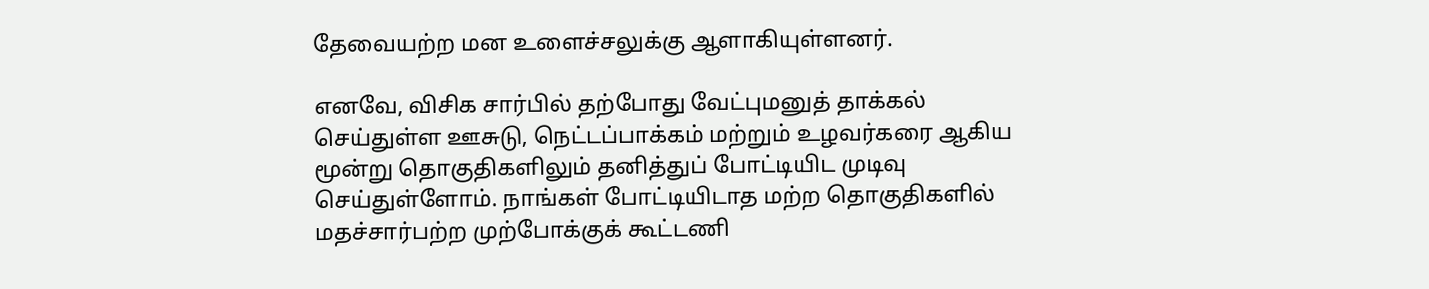தேவையற்ற மன உளைச்சலுக்கு ஆளாகியுள்ளனர்.

எனவே, விசிக சார்பில் தற்போது வேட்புமனுத் தாக்கல் செய்துள்ள ஊசுடு, நெட்டப்பாக்கம் மற்றும் உழவர்கரை ஆகிய மூன்று தொகுதிகளிலும் தனித்துப் போட்டியிட முடிவு செய்துள்ளோம். நாங்கள் போட்டியிடாத மற்ற தொகுதிகளில் மதச்சார்பற்ற முற்போக்குக் கூட்டணி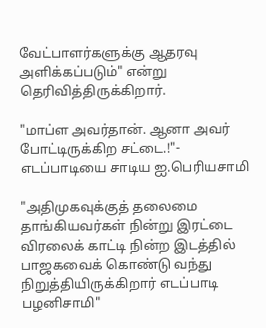வேட்பாளர்களுக்கு ஆதரவு அளிக்கப்படும்" என்று தெரிவித்திருக்கிறார்.

"மாப்ள அவர்தான். ஆனா அவர் போட்டிருக்கிற சட்டை.!"- எடப்பாடியை சாடிய ஐ.பெரியசாமி

"அதிமுகவுக்குத் தலைமை தாங்கியவர்கள் நின்று இரட்டை விரலைக் காட்டி நின்ற இடத்தில் பாஜகவைக் கொண்டு வந்து நிறுத்தியிருக்கிறார் எடப்பாடி பழனிசாமி"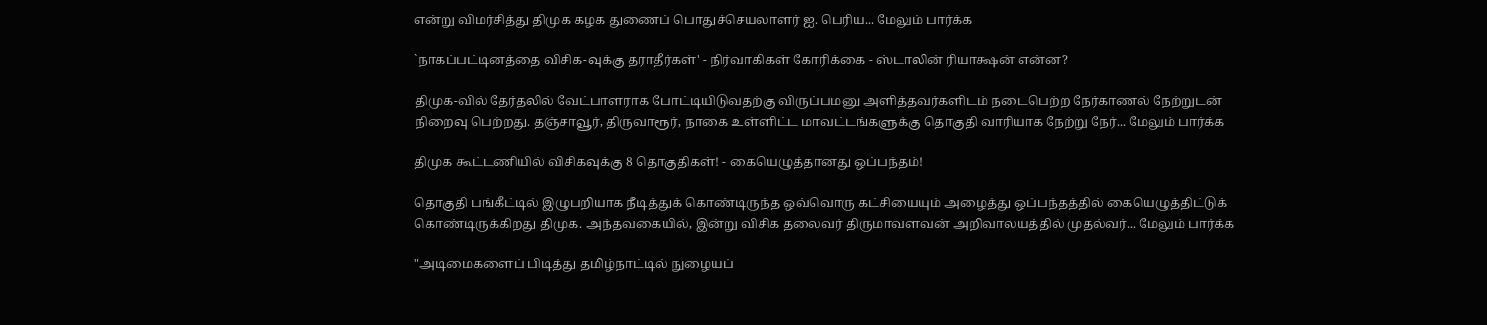என்று விமர்சித்து திமுக கழக துணைப் பொதுச்செயலாளர் ஐ. பெரிய... மேலும் பார்க்க

`நாகப்பட்டினத்தை விசிக-வுக்கு தராதீர்கள்' - நிர்வாகிகள் கோரிக்கை - ஸ்டாலின் ரியாக்ஷன் என்ன?

திமுக-வில் தேர்தலில் வேட்பாளராக போட்டியிடுவதற்கு விருப்பமனு அளித்தவர்களிடம் நடைபெற்ற நேர்காணல் நேற்றுடன் நிறைவு பெற்றது. தஞ்சாவூர், திருவாரூர், நாகை உள்ளிட்ட மாவட்டங்களுக்கு தொகுதி வாரியாக நேற்று நேர்... மேலும் பார்க்க

திமுக கூட்டணியில் விசிகவுக்கு 8 தொகுதிகள்! - கையெழுத்தானது ஒப்பந்தம்!

தொகுதி பங்கீட்டில் இழுபறியாக நீடித்துக் கொண்டிருந்த ஒவ்வொரு கட்சியையும் அழைத்து ஒப்பந்தத்தில் கையெழுத்திட்டுக் கொண்டிருக்கிறது திமுக. அந்தவகையில், இன்று விசிக தலைவர் திருமாவளவன் அறிவாலயத்தில் முதல்வர்... மேலும் பார்க்க

"அடிமைகளைப் பிடித்து தமிழ்நாட்டில் நுழையப்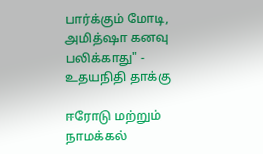பார்க்கும் மோடி, அமித்ஷா கனவு பலிக்காது" - உதயநிதி தாக்கு

ஈரோடு மற்றும் நாமக்கல்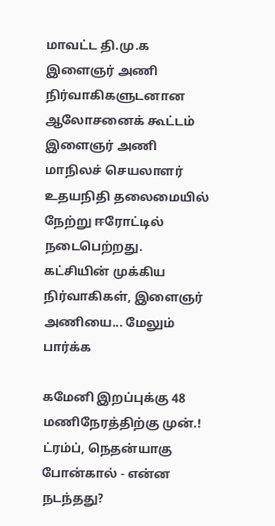மாவட்ட தி.மு.க இளைஞர் அணி நிர்வாகிகளுடனான ஆலோசனைக் கூட்டம் இளைஞர் அணி மாநிலச் செயலாளர் உதயநிதி தலைமையில் நேற்று ஈரோட்டில் நடைபெற்றது. கட்சியின் முக்கிய நிர்வாகிகள், இளைஞர் அணியை... மேலும் பார்க்க

கமேனி இறப்புக்கு 48 மணிநேரத்திற்கு முன்.! ட்ரம்ப், நெதன்யாகு போன்கால் - என்ன நடந்தது?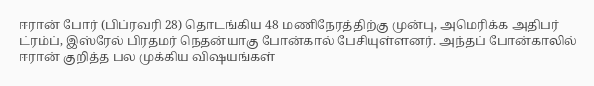ஈரான் போர் (பிப்ரவரி 28) தொடங்கிய 48 மணிநேரத்திற்கு முன்பு, அமெரிக்க அதிபர் ட்ரம்ப், இஸ்ரேல் பிரதமர் நெதன்யாகு போன்கால் பேசியுள்ளனர். அந்தப் போன்காலில் ஈரான் குறித்த பல முக்கிய விஷயங்கள்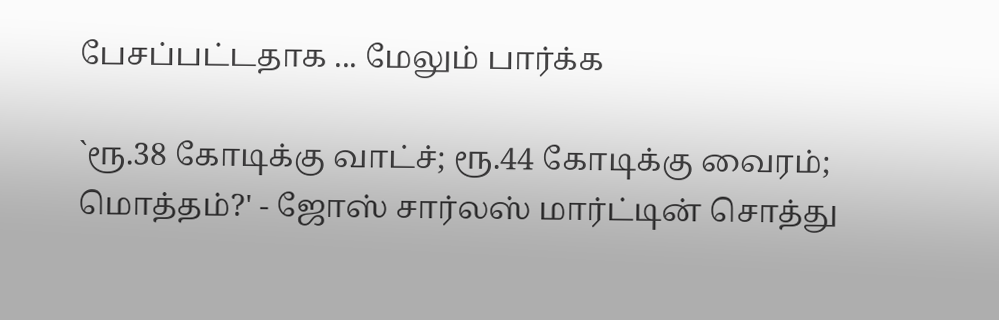பேசப்பட்டதாக ... மேலும் பார்க்க

`ரூ.38 கோடிக்கு வாட்ச்; ரூ.44 கோடிக்கு வைரம்; மொத்தம்?' - ஜோஸ் சார்லஸ் மார்ட்டின் சொத்து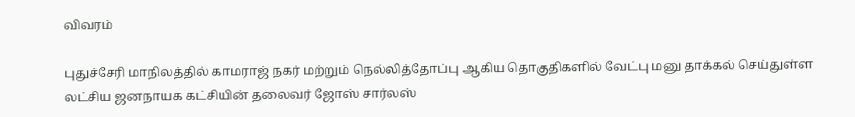விவரம்

புதுச்சேரி மாநிலத்தில் காமராஜ் நகர் மற்றும் நெல்லித்தோப்பு ஆகிய தொகுதிகளில் வேட்பு மனு தாக்கல் செய்துள்ள லட்சிய ஜனநாயக கட்சியின் தலைவர் ஜோஸ் சார்லஸ்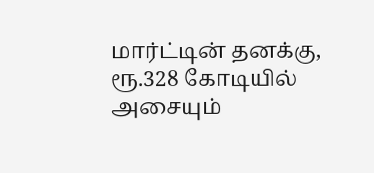மார்ட்டின் தனக்கு, ரூ.328 கோடியில் அசையும்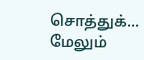சொத்துக்... மேலும்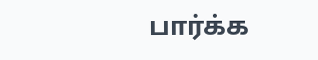பார்க்க